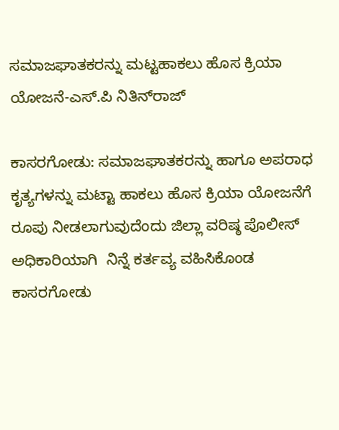ಸಮಾಜಘಾತಕರನ್ನು ಮಟ್ಟಹಾಕಲು ಹೊಸ ಕ್ರಿಯಾ ಯೋಜನೆ-ಎಸ್.ಪಿ ನಿತಿನ್‌ರಾಜ್

ಕಾಸರಗೋಡು: ಸಮಾಜಘಾತಕರನ್ನು ಹಾಗೂ ಅಪರಾಧ ಕೃತ್ಯಗಳನ್ನು ಮಟ್ಟಾ ಹಾಕಲು ಹೊಸ ಕ್ರಿಯಾ ಯೋಜನೆಗೆ ರೂಪು ನೀಡಲಾಗುವುದೆಂದು ಜಿಲ್ಲಾ ವರಿಷ್ಠ ಪೊಲೀಸ್ ಅಧಿಕಾರಿಯಾಗಿ  ನಿನ್ನೆ ಕರ್ತವ್ಯ ವಹಿಸಿಕೊಂಡ ಕಾಸರಗೋಡು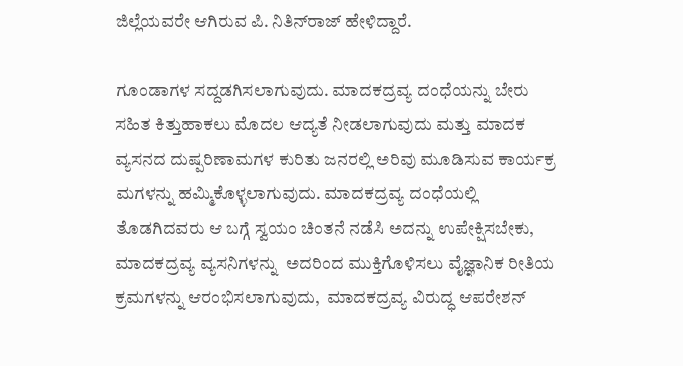ಜಿಲ್ಲೆಯವರೇ ಆಗಿರುವ ಪಿ. ನಿತಿನ್‌ರಾಜ್ ಹೇಳಿದ್ದಾರೆ.

ಗೂಂಡಾಗಳ ಸದ್ದಡಗಿಸಲಾಗುವುದು. ಮಾದಕದ್ರವ್ಯ ದಂಧೆಯನ್ನು ಬೇರು ಸಹಿತ ಕಿತ್ತುಹಾಕಲು ಮೊದಲ ಆದ್ಯತೆ ನೀಡಲಾಗುವುದು ಮತ್ತು ಮಾದಕ  ವ್ಯಸನದ ದುಷ್ಪರಿಣಾಮಗಳ ಕುರಿತು ಜನರಲ್ಲಿ ಅರಿವು ಮೂಡಿಸುವ ಕಾರ್ಯಕ್ರ ಮಗಳನ್ನು ಹಮ್ಮಿಕೊಳ್ಳಲಾಗುವುದು. ಮಾದಕದ್ರವ್ಯ ದಂಧೆಯಲ್ಲಿ ತೊಡಗಿದವರು ಆ ಬಗ್ಗೆ ಸ್ವಯಂ ಚಿಂತನೆ ನಡೆಸಿ ಅದನ್ನು ಉಪೇಕ್ಷಿಸಬೇಕು, ಮಾದಕದ್ರವ್ಯ ವ್ಯಸನಿಗಳನ್ನು  ಅದರಿಂದ ಮುಕ್ತಿಗೊಳಿಸಲು ವೈಜ್ಞಾನಿಕ ರೀತಿಯ ಕ್ರಮಗಳನ್ನು ಆರಂಭಿಸಲಾಗುವುದು,  ಮಾದಕದ್ರವ್ಯ ವಿರುದ್ಧ ಆಪರೇಶನ್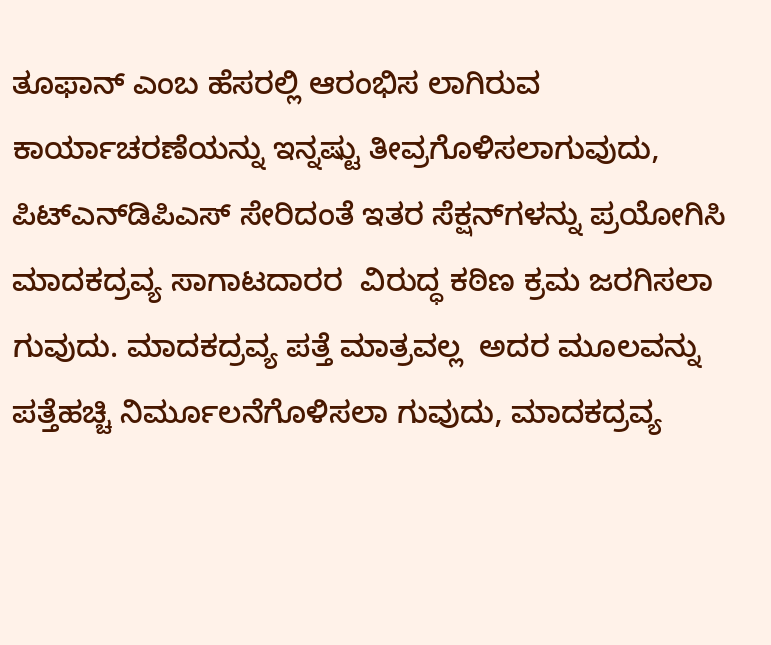ತೂಫಾನ್ ಎಂಬ ಹೆಸರಲ್ಲಿ ಆರಂಭಿಸ ಲಾಗಿರುವ ಕಾರ್ಯಾಚರಣೆಯನ್ನು ಇನ್ನಷ್ಟು ತೀವ್ರಗೊಳಿಸಲಾಗುವುದು, ಪಿಟ್‌ಎನ್‌ಡಿಪಿಎಸ್ ಸೇರಿದಂತೆ ಇತರ ಸೆಕ್ಷನ್‌ಗಳನ್ನು ಪ್ರಯೋಗಿಸಿ ಮಾದಕದ್ರವ್ಯ ಸಾಗಾಟದಾರರ  ವಿರುದ್ಧ ಕಠಿಣ ಕ್ರಮ ಜರಗಿಸಲಾ ಗುವುದು. ಮಾದಕದ್ರವ್ಯ ಪತ್ತೆ ಮಾತ್ರವಲ್ಲ  ಅದರ ಮೂಲವನ್ನು ಪತ್ತೆಹಚ್ಚಿ ನಿರ್ಮೂಲನೆಗೊಳಿಸಲಾ ಗುವುದು, ಮಾದಕದ್ರವ್ಯ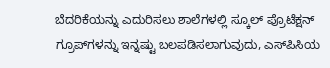ಬೆದರಿಕೆಯನ್ನು ಎದುರಿಸಲು ಶಾಲೆಗಳಲ್ಲಿ ಸ್ಕೂಲ್ ಪ್ರೊಟೆಕ್ಷನ್ ಗ್ರೂಪ್‌ಗಳನ್ನು ಇನ್ನಷ್ಟು ಬಲಪಡಿಸಲಾಗುವುದು, ಎಸ್‌ಪಿಸಿಯ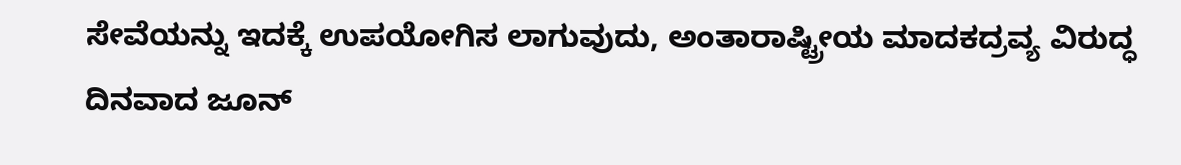ಸೇವೆಯನ್ನು ಇದಕ್ಕೆ ಉಪಯೋಗಿಸ ಲಾಗುವುದು, ಅಂತಾರಾಷ್ಟ್ರೀಯ ಮಾದಕದ್ರವ್ಯ ವಿರುದ್ಧ ದಿನವಾದ ಜೂನ್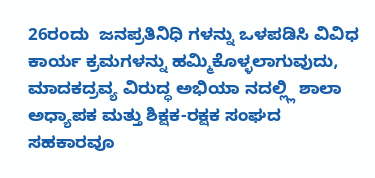26ರಂದು  ಜನಪ್ರತಿನಿಧಿ ಗಳನ್ನು ಒಳಪಡಿಸಿ ವಿವಿಧ ಕಾರ್ಯ ಕ್ರಮಗಳನ್ನು ಹಮ್ಮಿಕೊಳ್ಳಲಾಗುವುದು, ಮಾದಕದ್ರವ್ಯ ವಿರುದ್ಧ ಅಭಿಯಾ ನದಲ್ಲ್ಲಿ ಶಾಲಾ ಅಧ್ಯಾಪಕ ಮತ್ತು ಶಿಕ್ಷಕ-ರಕ್ಷಕ ಸಂಘದ ಸಹಕಾರವೂ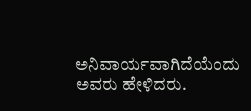ಅನಿವಾರ್ಯವಾಗಿದೆಯೆಂದು ಅವರು ಹೇಳಿದರು.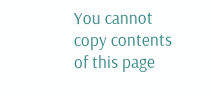You cannot copy contents of this page